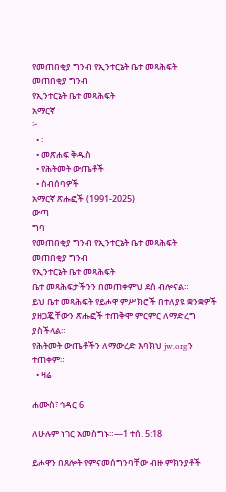የመጠበቂያ ግንብ የኢንተርኔት ቤተ መጻሕፍት
መጠበቂያ ግንብ
የኢንተርኔት ቤተ መጻሕፍት
አማርኛ
፦
  • ፡
  • መጽሐፍ ቅዱስ
  • የሕትመት ውጤቶች
  • ስብሰባዎች
አማርኛ ጽሑፎች (1991-2025)
ውጣ
ግባ
የመጠበቂያ ግንብ የኢንተርኔት ቤተ መጻሕፍት
መጠበቂያ ግንብ
የኢንተርኔት ቤተ መጻሕፍት
ቤተ መጻሕፍታችንን በመጠቀምህ ደስ ብሎናል።
ይህ ቤተ መጻሕፍት የይሖዋ ምሥክሮች በተለያዩ ቋንቋዎች ያዘጋጇቸውን ጽሑፎች ተጠቅሞ ምርምር ለማድረግ ያስችላል።
የሕትመት ውጤቶችን ለማውረድ እባክህ jw.orgን ተጠቀም።
  • ዛሬ

ሐሙስ፣ ኅዳር 6

ለሁሉም ነገር አመስግኑ።—1 ተሰ. 5:18

ይሖዋን በጸሎት የምናመሰግንባቸው ብዙ ምክንያቶች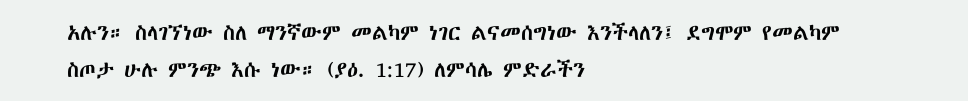አሉን። ስላገኘነው ስለ ማንኛውም መልካም ነገር ልናመሰግነው እንችላለን፤ ደግሞም የመልካም ስጦታ ሁሉ ምንጭ እሱ ነው። (ያዕ. 1:17) ለምሳሌ ምድራችን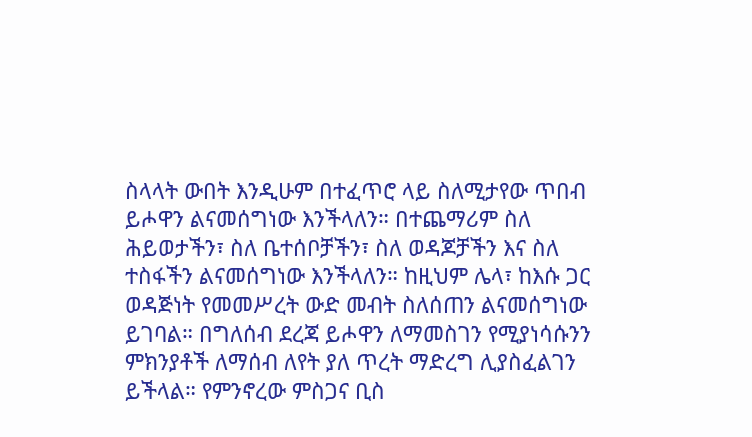ስላላት ውበት እንዲሁም በተፈጥሮ ላይ ስለሚታየው ጥበብ ይሖዋን ልናመሰግነው እንችላለን። በተጨማሪም ስለ ሕይወታችን፣ ስለ ቤተሰቦቻችን፣ ስለ ወዳጆቻችን እና ስለ ተስፋችን ልናመሰግነው እንችላለን። ከዚህም ሌላ፣ ከእሱ ጋር ወዳጅነት የመመሥረት ውድ መብት ስለሰጠን ልናመሰግነው ይገባል። በግለሰብ ደረጃ ይሖዋን ለማመስገን የሚያነሳሱንን ምክንያቶች ለማሰብ ለየት ያለ ጥረት ማድረግ ሊያስፈልገን ይችላል። የምንኖረው ምስጋና ቢስ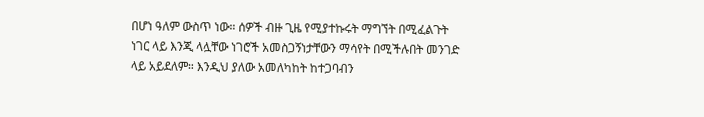በሆነ ዓለም ውስጥ ነው። ሰዎች ብዙ ጊዜ የሚያተኩሩት ማግኘት በሚፈልጉት ነገር ላይ እንጂ ላሏቸው ነገሮች አመስጋኝነታቸውን ማሳየት በሚችሉበት መንገድ ላይ አይደለም። እንዲህ ያለው አመለካከት ከተጋባብን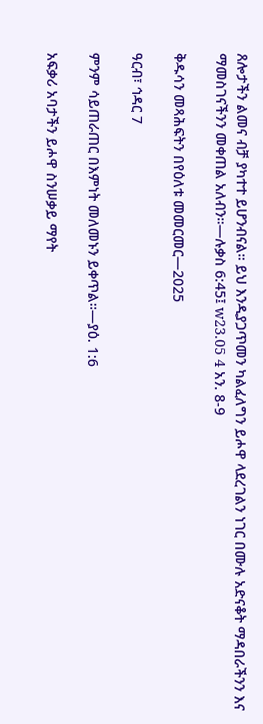ጸሎታችን ልመና ብቻ ያካተተ ይሆንብናል። ይህ እንዲያጋጥመን ካልፈለግን ይሖዋ ላደረገልን ነገር በሙሉ አድናቆት ማዳበራችንን እና ማመስገናችንን መቀጠል አለብን።—ሉቃስ 6:45፤ w23.05 4 አን. 8-9

ቅዱሳን መጻሕፍትን በየዕለቱ መመርመር—2025

ዓርብ፣ ኅዳር 7

ምንም ሳይጠራጠር በእምነት መለመኑን ይቀጥል።—ያዕ. 1:6

አፍቃሪ አባታችን ይሖዋ ስንሠቃይ ማየት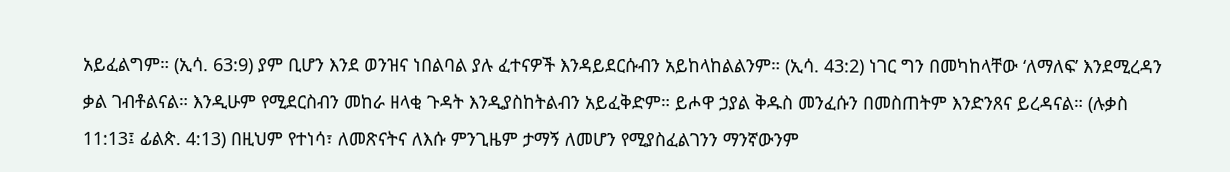አይፈልግም። (ኢሳ. 63:9) ያም ቢሆን እንደ ወንዝና ነበልባል ያሉ ፈተናዎች እንዳይደርሱብን አይከላከልልንም። (ኢሳ. 43:2) ነገር ግን በመካከላቸው ‘ለማለፍ’ እንደሚረዳን ቃል ገብቶልናል። እንዲሁም የሚደርስብን መከራ ዘላቂ ጉዳት እንዲያስከትልብን አይፈቅድም። ይሖዋ ኃያል ቅዱስ መንፈሱን በመስጠትም እንድንጸና ይረዳናል። (ሉቃስ 11:13፤ ፊልጵ. 4:13) በዚህም የተነሳ፣ ለመጽናትና ለእሱ ምንጊዜም ታማኝ ለመሆን የሚያስፈልገንን ማንኛውንም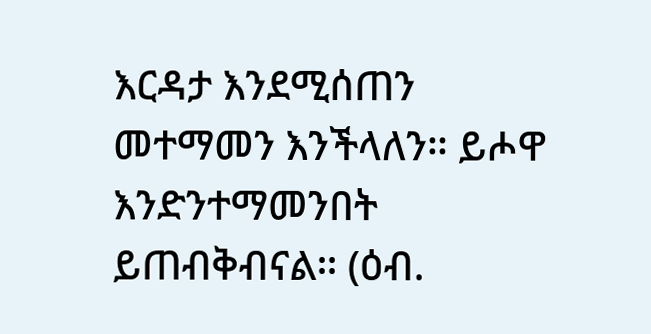እርዳታ እንደሚሰጠን መተማመን እንችላለን። ይሖዋ እንድንተማመንበት ይጠብቅብናል። (ዕብ.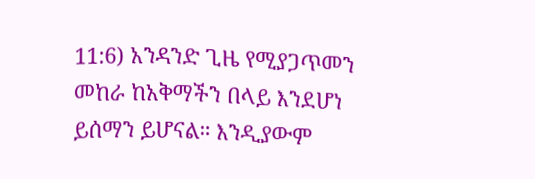11:6) አንዳንድ ጊዜ የሚያጋጥመን መከራ ከአቅማችን በላይ እንደሆነ ይሰማን ይሆናል። እንዲያውም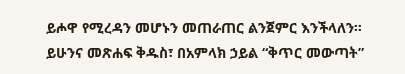ይሖዋ የሚረዳን መሆኑን መጠራጠር ልንጀምር እንችላለን። ይሁንና መጽሐፍ ቅዱስ፣ በአምላክ ኃይል “ቅጥር መውጣት”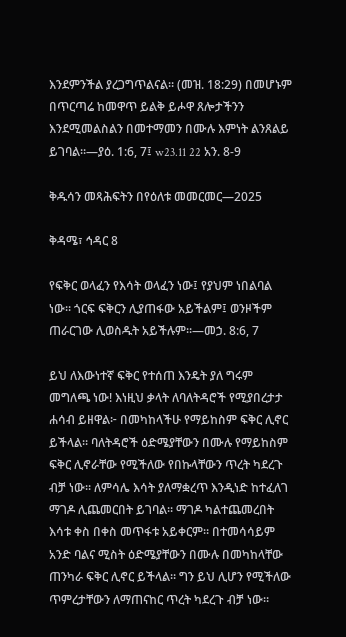እንደምንችል ያረጋግጥልናል። (መዝ. 18:29) በመሆኑም በጥርጣሬ ከመዋጥ ይልቅ ይሖዋ ጸሎታችንን እንደሚመልስልን በመተማመን በሙሉ እምነት ልንጸልይ ይገባል።—ያዕ. 1:6, 7፤ w23.11 22 አን. 8-9

ቅዱሳን መጻሕፍትን በየዕለቱ መመርመር—2025

ቅዳሜ፣ ኅዳር 8

የፍቅር ወላፈን የእሳት ወላፈን ነው፤ የያህም ነበልባል ነው። ጎርፍ ፍቅርን ሊያጠፋው አይችልም፤ ወንዞችም ጠራርገው ሊወስዱት አይችሉም።—መኃ. 8:6, 7

ይህ ለእውነተኛ ፍቅር የተሰጠ እንዴት ያለ ግሩም መግለጫ ነው! እነዚህ ቃላት ለባለትዳሮች የሚያበረታታ ሐሳብ ይዘዋል፦ በመካከላችሁ የማይከስም ፍቅር ሊኖር ይችላል። ባለትዳሮች ዕድሜያቸውን በሙሉ የማይከስም ፍቅር ሊኖራቸው የሚችለው የበኩላቸውን ጥረት ካደረጉ ብቻ ነው። ለምሳሌ እሳት ያለማቋረጥ እንዲነድ ከተፈለገ ማገዶ ሊጨመርበት ይገባል። ማገዶ ካልተጨመረበት እሳቱ ቀስ በቀስ መጥፋቱ አይቀርም። በተመሳሳይም አንድ ባልና ሚስት ዕድሜያቸውን በሙሉ በመካከላቸው ጠንካራ ፍቅር ሊኖር ይችላል። ግን ይህ ሊሆን የሚችለው ጥምረታቸውን ለማጠናከር ጥረት ካደረጉ ብቻ ነው።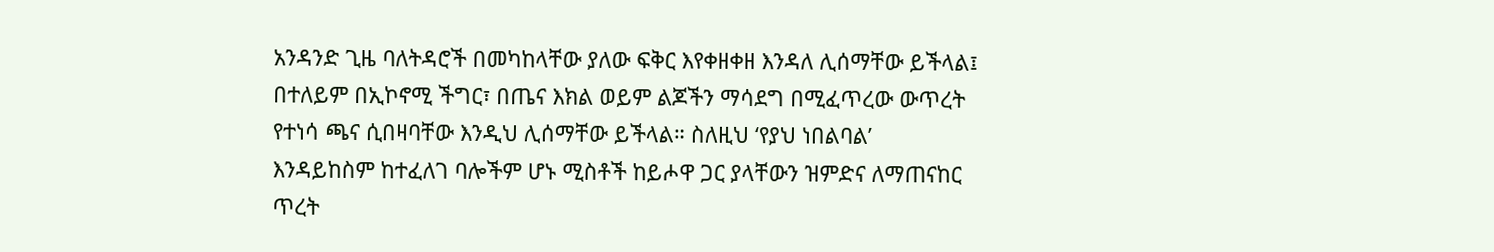አንዳንድ ጊዜ ባለትዳሮች በመካከላቸው ያለው ፍቅር እየቀዘቀዘ እንዳለ ሊሰማቸው ይችላል፤ በተለይም በኢኮኖሚ ችግር፣ በጤና እክል ወይም ልጆችን ማሳደግ በሚፈጥረው ውጥረት የተነሳ ጫና ሲበዛባቸው እንዲህ ሊሰማቸው ይችላል። ስለዚህ ‘የያህ ነበልባል’ እንዳይከስም ከተፈለገ ባሎችም ሆኑ ሚስቶች ከይሖዋ ጋር ያላቸውን ዝምድና ለማጠናከር ጥረት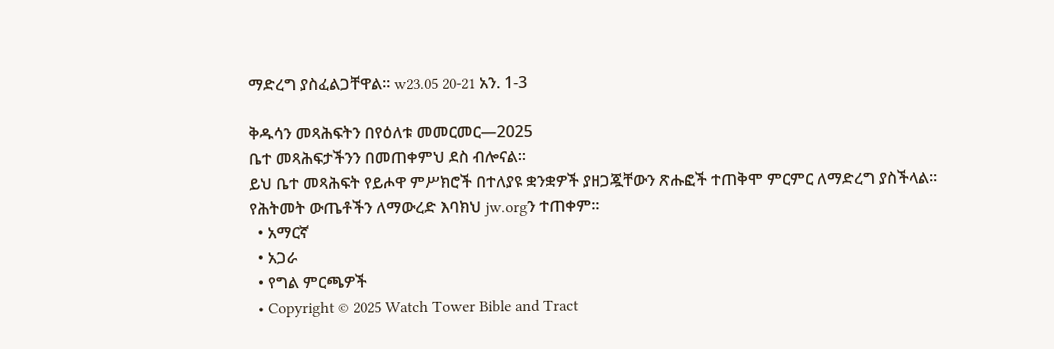ማድረግ ያስፈልጋቸዋል። w23.05 20-21 አን. 1-3

ቅዱሳን መጻሕፍትን በየዕለቱ መመርመር—2025
ቤተ መጻሕፍታችንን በመጠቀምህ ደስ ብሎናል።
ይህ ቤተ መጻሕፍት የይሖዋ ምሥክሮች በተለያዩ ቋንቋዎች ያዘጋጇቸውን ጽሑፎች ተጠቅሞ ምርምር ለማድረግ ያስችላል።
የሕትመት ውጤቶችን ለማውረድ እባክህ jw.orgን ተጠቀም።
  • አማርኛ
  • አጋራ
  • የግል ምርጫዎች
  • Copyright © 2025 Watch Tower Bible and Tract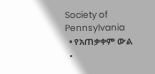Society of Pennsylvania
  • የአጠቃቀም ውል
  •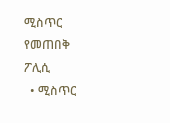ሚስጥር የመጠበቅ ፖሊሲ
  • ሚስጥር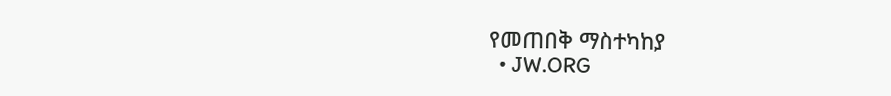የመጠበቅ ማስተካከያ
  • JW.ORG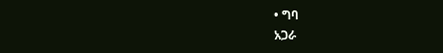• ግባ
አጋራ